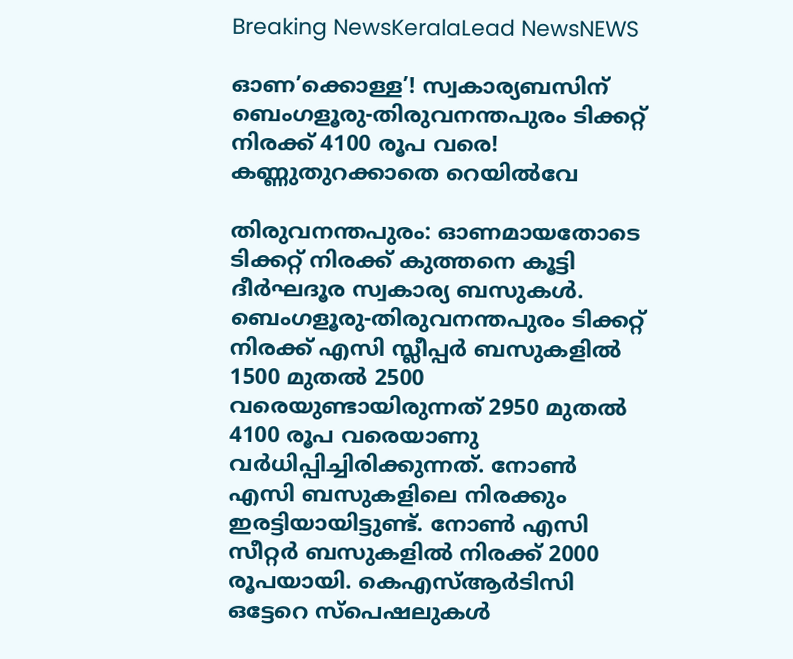Breaking NewsKeralaLead NewsNEWS

ഓണ’ക്കൊള്ള’! സ്വകാര്യബസിന് ബെംഗളൂരു-തിരുവനന്തപുരം ടിക്കറ്റ് നിരക്ക് 4100 രൂപ വരെ! കണ്ണുതുറക്കാതെ റെയില്‍വേ

തിരുവനന്തപുരം: ഓണമായതോടെ ടിക്കറ്റ് നിരക്ക് കുത്തനെ കൂട്ടി ദീര്‍ഘദൂര സ്വകാര്യ ബസുകള്‍. ബെംഗളൂരു-തിരുവനന്തപുരം ടിക്കറ്റ് നിരക്ക് എസി സ്ലീപ്പര്‍ ബസുകളില്‍ 1500 മുതല്‍ 2500 വരെയുണ്ടായിരുന്നത് 2950 മുതല്‍ 4100 രൂപ വരെയാണു വര്‍ധിപ്പിച്ചിരിക്കുന്നത്. നോണ്‍ എസി ബസുകളിലെ നിരക്കും ഇരട്ടിയായിട്ടുണ്ട്. നോണ്‍ എസി സീറ്റര്‍ ബസുകളില്‍ നിരക്ക് 2000 രൂപയായി. കെഎസ്ആര്‍ടിസി ഒട്ടേറെ സ്‌പെഷലുകള്‍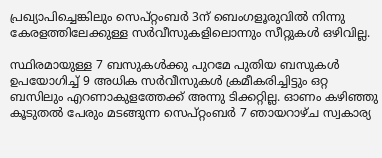പ്രഖ്യാപിച്ചെങ്കിലും സെപ്റ്റംബര്‍ 3ന് ബെംഗളൂരുവില്‍ നിന്നു കേരളത്തിലേക്കുള്ള സര്‍വീസുകളിലൊന്നും സീറ്റുകള്‍ ഒഴിവില്ല.

സ്ഥിരമായുള്ള 7 ബസുകള്‍ക്കു പുറമേ പുതിയ ബസുകള്‍ ഉപയോഗിച്ച് 9 അധിക സര്‍വീസുകള്‍ ക്രമീകരിച്ചിട്ടും ഒറ്റ ബസിലും എറണാകുളത്തേക്ക് അന്നു ടിക്കറ്റില്ല. ഓണം കഴിഞ്ഞു കൂടുതല്‍ പേരും മടങ്ങുന്ന സെപ്റ്റംബര്‍ 7 ഞായറാഴ്ച സ്വകാര്യ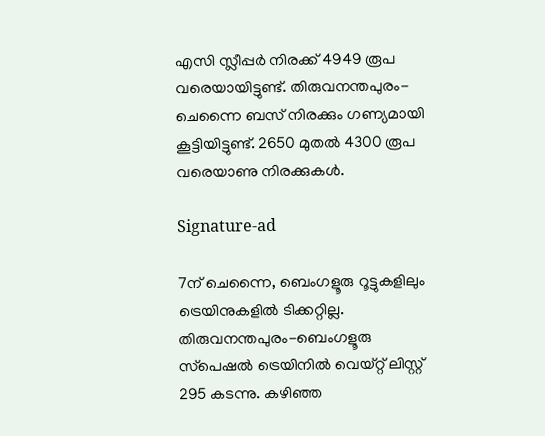എസി സ്ലീപ്പര്‍ നിരക്ക് 4949 രൂപ വരെയായിട്ടുണ്ട്. തിരുവനന്തപുരം-ചെന്നൈ ബസ് നിരക്കും ഗണ്യമായി കൂട്ടിയിട്ടുണ്ട്. 2650 മുതല്‍ 4300 രൂപ വരെയാണു നിരക്കുകള്‍.

Signature-ad

7ന് ചെന്നൈ, ബെംഗളൂരു റൂട്ടുകളിലും ട്രെയിനുകളില്‍ ടിക്കറ്റില്ല. തിരുവനന്തപുരം-ബെംഗളൂരു സ്‌പെഷല്‍ ട്രെയിനില്‍ വെയ്റ്റ് ലിസ്റ്റ് 295 കടന്നു. കഴിഞ്ഞ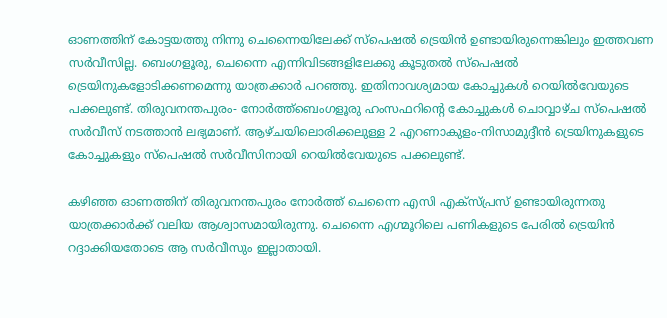ഓണത്തിന് കോട്ടയത്തു നിന്നു ചെന്നൈയിലേക്ക് സ്‌പെഷല്‍ ട്രെയിന്‍ ഉണ്ടായിരുന്നെങ്കിലും ഇത്തവണ സര്‍വീസില്ല. ബെംഗളൂരു, ചെന്നൈ എന്നിവിടങ്ങളിലേക്കു കൂടുതല്‍ സ്‌പെഷല്‍ ട്രെയിനുകളോടിക്കണമെന്നു യാത്രക്കാര്‍ പറഞ്ഞു. ഇതിനാവശ്യമായ കോച്ചുകള്‍ റെയില്‍വേയുടെ പക്കലുണ്ട്. തിരുവനന്തപുരം- നോര്‍ത്ത്‌ബെംഗളൂരു ഹംസഫറിന്റെ കോച്ചുകള്‍ ചൊവ്വാഴ്ച സ്‌പെഷല്‍ സര്‍വീസ് നടത്താന്‍ ലഭ്യമാണ്. ആഴ്ചയിലൊരിക്കലുള്ള 2 എറണാകുളം-നിസാമുദ്ദീന്‍ ട്രെയിനുകളുടെ കോച്ചുകളും സ്‌പെഷല്‍ സര്‍വീസിനായി റെയില്‍വേയുടെ പക്കലുണ്ട്.

കഴിഞ്ഞ ഓണത്തിന് തിരുവനന്തപുരം നോര്‍ത്ത് ചെന്നൈ എസി എക്‌സ്പ്രസ് ഉണ്ടായിരുന്നതു യാത്രക്കാര്‍ക്ക് വലിയ ആശ്വാസമായിരുന്നു. ചെന്നൈ എഗ്മൂറിലെ പണികളുടെ പേരില്‍ ട്രെയിന്‍ റദ്ദാക്കിയതോടെ ആ സര്‍വീസും ഇല്ലാതായി.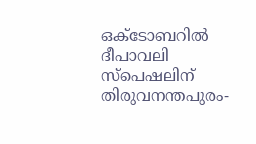ഒക്ടോബറില്‍ ദീപാവലി സ്‌പെഷലിന് തിരുവനന്തപുരം-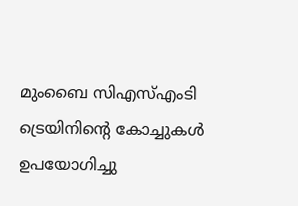മുംബൈ സിഎസ്എംടി ട്രെയിനിന്റെ കോച്ചുകള്‍ ഉപയോഗിച്ചു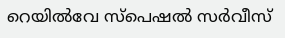റെയില്‍വേ സ്‌പെഷല്‍ സര്‍വീസ്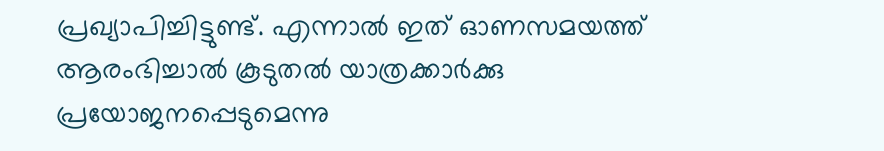പ്രഖ്യാപിച്ചിട്ടുണ്ട്. എന്നാല്‍ ഇത് ഓണസമയത്ത് ആരംഭിച്ചാല്‍ കൂടുതല്‍ യാത്രക്കാര്‍ക്കു പ്രയോജനപ്പെടുമെന്നു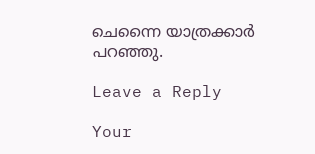ചെന്നൈ യാത്രക്കാര്‍ പറഞ്ഞു.

Leave a Reply

Your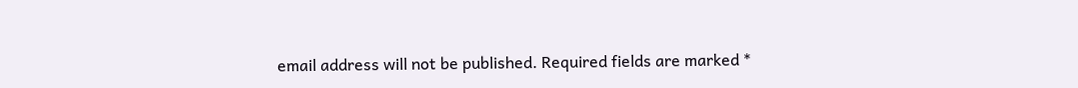email address will not be published. Required fields are marked *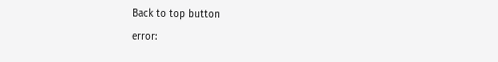Back to top button
error: